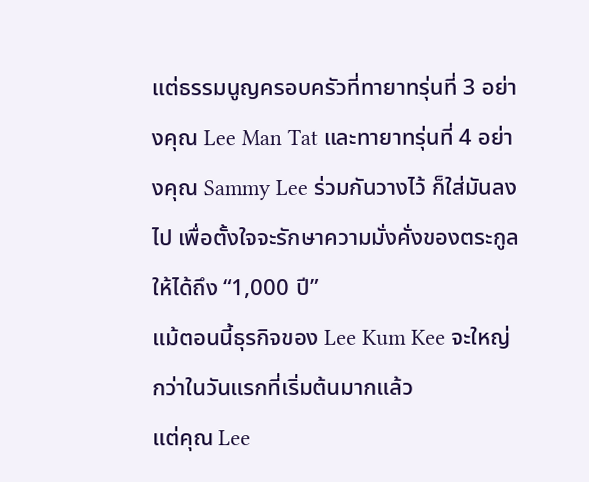แต่ธรรมนูญครอบครัวที่ทายาทรุ่นที่ 3 อย่างคุณ Lee Man Tat และทายาทรุ่นที่ 4 อย่างคุณ Sammy Lee ร่วมกันวางไว้ ก็ใส่มันลงไป เพื่อตั้งใจจะรักษาความมั่งคั่งของตระกูลให้ได้ถึง “1,000 ปี”
แม้ตอนนี้ธุรกิจของ Lee Kum Kee จะใหญ่กว่าในวันแรกที่เริ่มต้นมากแล้ว
แต่คุณ Lee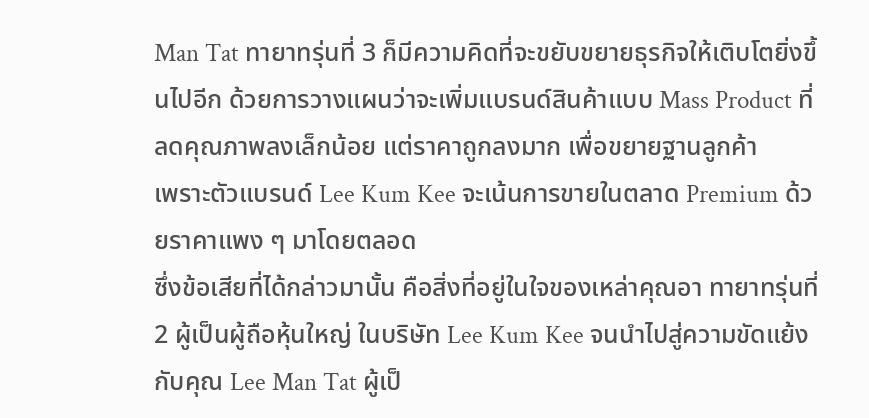Man Tat ทายาทรุ่นที่ 3 ก็มีความคิดที่จะขยับขยายธุรกิจให้เติบโตยิ่งขึ้นไปอีก ด้วยการวางแผนว่าจะเพิ่มแบรนด์สินค้าแบบ Mass Product ที่ลดคุณภาพลงเล็กน้อย แต่ราคาถูกลงมาก เพื่อขยายฐานลูกค้า
เพราะตัวแบรนด์ Lee Kum Kee จะเน้นการขายในตลาด Premium ด้วยราคาแพง ๆ มาโดยตลอด
ซึ่งข้อเสียที่ได้กล่าวมานั้น คือสิ่งที่อยู่ในใจของเหล่าคุณอา ทายาทรุ่นที่ 2 ผู้เป็นผู้ถือหุ้นใหญ่ ในบริษัท Lee Kum Kee จนนำไปสู่ความขัดแย้งกับคุณ Lee Man Tat ผู้เป็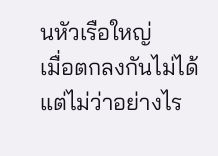นหัวเรือใหญ่
เมื่อตกลงกันไม่ได้ แต่ไม่ว่าอย่างไร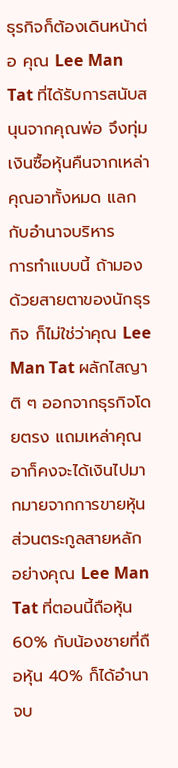ธุรกิจก็ต้องเดินหน้าต่อ คุณ Lee Man Tat ที่ได้รับการสนับสนุนจากคุณพ่อ จึงทุ่มเงินซื้อหุ้นคืนจากเหล่าคุณอาทั้งหมด แลกกับอำนาจบริหาร
การทำแบบนี้ ถ้ามองด้วยสายตาของนักธุรกิจ ก็ไม่ใช่ว่าคุณ Lee Man Tat ผลักไสญาติ ๆ ออกจากธุรกิจโดยตรง แถมเหล่าคุณอาก็คงจะได้เงินไปมากมายจากการขายหุ้น
ส่วนตระกูลสายหลัก อย่างคุณ Lee Man Tat ที่ตอนนี้ถือหุ้น 60% กับน้องชายที่ถือหุ้น 40% ก็ได้อำนาจบ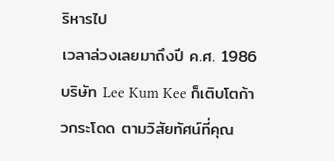ริหารไป
เวลาล่วงเลยมาถึงปี ค.ศ. 1986 บริษัท Lee Kum Kee ก็เติบโตก้าวกระโดด ตามวิสัยทัศน์ที่คุณ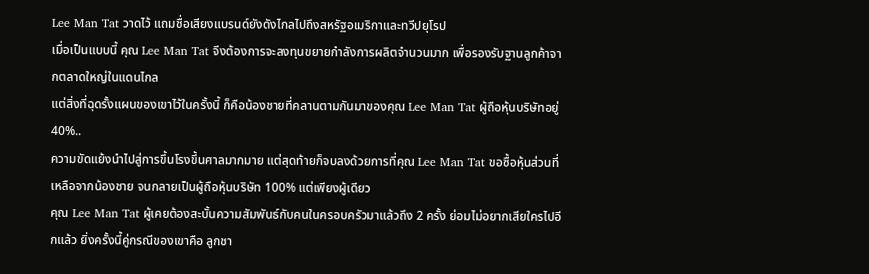Lee Man Tat วาดไว้ แถมชื่อเสียงแบรนด์ยังดังไกลไปถึงสหรัฐอเมริกาและทวีปยุโรป
เมื่อเป็นแบบนี้ คุณ Lee Man Tat จึงต้องการจะลงทุนขยายกำลังการผลิตจำนวนมาก เพื่อรองรับฐานลูกค้าจากตลาดใหญ่ในแดนไกล
แต่สิ่งที่ฉุดรั้งแผนของเขาไว้ในครั้งนี้ ก็คือน้องชายที่คลานตามกันมาของคุณ Lee Man Tat ผู้ถือหุ้นบริษัทอยู่ 40%..
ความขัดแย้งนำไปสู่การขึ้นโรงขึ้นศาลมากมาย แต่สุดท้ายก็จบลงด้วยการที่คุณ Lee Man Tat ขอซื้อหุ้นส่วนที่เหลือจากน้องชาย จนกลายเป็นผู้ถือหุ้นบริษัท 100% แต่เพียงผู้เดียว
คุณ Lee Man Tat ผู้เคยต้องสะบั้นความสัมพันธ์กับคนในครอบครัวมาแล้วถึง 2 ครั้ง ย่อมไม่อยากเสียใครไปอีกแล้ว ยิ่งครั้งนี้คู่กรณีของเขาคือ ลูกชา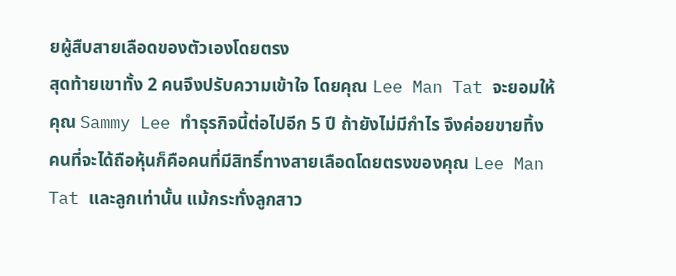ยผู้สืบสายเลือดของตัวเองโดยตรง
สุดท้ายเขาทั้ง 2 คนจึงปรับความเข้าใจ โดยคุณ Lee Man Tat จะยอมให้คุณ Sammy Lee ทำธุรกิจนี้ต่อไปอีก 5 ปี ถ้ายังไม่มีกำไร จึงค่อยขายทิ้ง
คนที่จะได้ถือหุ้นก็คือคนที่มีสิทธิ์ทางสายเลือดโดยตรงของคุณ Lee Man Tat และลูกเท่านั้น แม้กระทั่งลูกสาว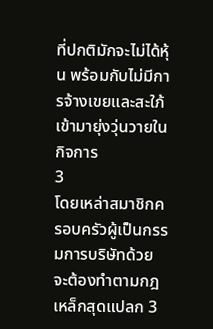ที่ปกติมักจะไม่ได้หุ้น พร้อมกับไม่มีการจ้างเขยและสะใภ้เข้ามายุ่งวุ่นวายในกิจการ
3
โดยเหล่าสมาชิกครอบครัวผู้เป็นกรรมการบริษัทด้วย จะต้องทำตามกฎเหล็กสุดแปลก 3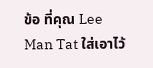ข้อ ที่คุณ Lee Man Tat ใส่เอาไว้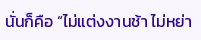นั่นก็คือ “ไม่แต่งงานช้า ไม่หย่า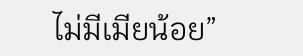ไม่มีเมียน้อย”